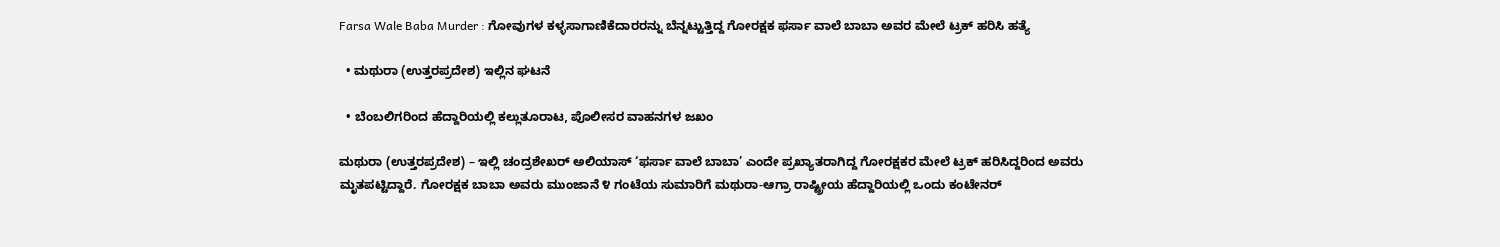Farsa Wale Baba Murder : ಗೋವುಗಳ ಕಳ್ಳಸಾಗಾಣಿಕೆದಾರರನ್ನು ಬೆನ್ನಟ್ಟುತ್ತಿದ್ದ ಗೋರಕ್ಷಕ ಫರ್ಸಾ ವಾಲೆ ಬಾಬಾ ಅವರ ಮೇಲೆ ಟ್ರಕ್ ಹರಿಸಿ ಹತ್ಯೆ

  • ಮಥುರಾ (ಉತ್ತರಪ್ರದೇಶ) ಇಲ್ಲಿನ ಘಟನೆ

  • ಬೆಂಬಲಿಗರಿಂದ ಹೆದ್ದಾರಿಯಲ್ಲಿ ಕಲ್ಲುತೂರಾಟ, ಪೊಲೀಸರ ವಾಹನಗಳ ಜಖಂ

ಮಥುರಾ (ಉತ್ತರಪ್ರದೇಶ) – ಇಲ್ಲಿ ಚಂದ್ರಶೇಖರ್ ಅಲಿಯಾಸ್ ‘ಫರ್ಸಾ ವಾಲೆ ಬಾಬಾ’ ಎಂದೇ ಪ್ರಖ್ಯಾತರಾಗಿದ್ದ ಗೋರಕ್ಷಕರ ಮೇಲೆ ಟ್ರಕ್‌ ಹರಿಸಿದ್ದರಿಂದ ಅವರು ಮೃತಪಟ್ಟಿದ್ದಾರೆ. ಗೋರಕ್ಷಕ ಬಾಬಾ ಅವರು ಮುಂಜಾನೆ ೪ ಗಂಟೆಯ ಸುಮಾರಿಗೆ ಮಥುರಾ-ಆಗ್ರಾ ರಾಷ್ಟ್ರೀಯ ಹೆದ್ದಾರಿಯಲ್ಲಿ ಒಂದು ಕಂಟೇನರ್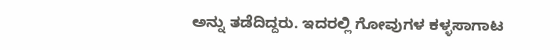ಅನ್ನು ತಡೆದಿದ್ದರು. ಇದರಲ್ಲಿ ಗೋವುಗಳ ಕಳ್ಳಸಾಗಾಟ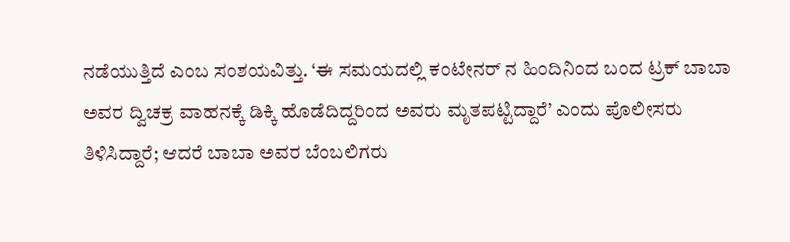ನಡೆಯುತ್ತಿದೆ ಎಂಬ ಸಂಶಯವಿತ್ತು. ‘ಈ ಸಮಯದಲ್ಲಿ ಕಂಟೇನರ್‌ ನ ಹಿಂದಿನಿಂದ ಬಂದ ಟ್ರಕ್ ಬಾಬಾ ಅವರ ದ್ವಿಚಕ್ರ ವಾಹನಕ್ಕೆ ಡಿಕ್ಕಿ ಹೊಡೆದಿದ್ದರಿಂದ ಅವರು ಮೃತಪಟ್ಟಿದ್ದಾರೆ’ ಎಂದು ಪೊಲೀಸರು ತಿಳಿಸಿದ್ದಾರೆ; ಆದರೆ ಬಾಬಾ ಅವರ ಬೆಂಬಲಿಗರು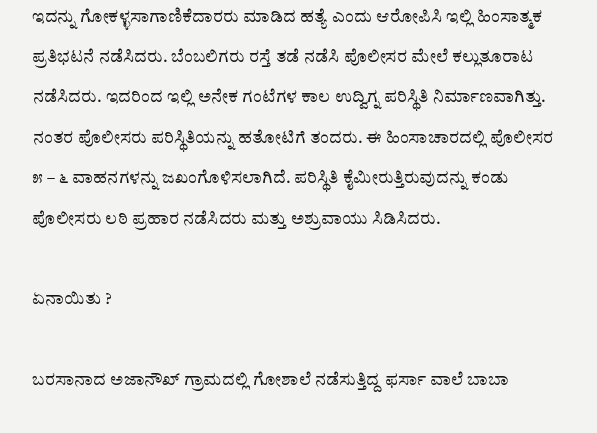ಇದನ್ನು ಗೋಕಳ್ಳಸಾಗಾಣಿಕೆದಾರರು ಮಾಡಿದ ಹತ್ಯೆ ಎಂದು ಆರೋಪಿಸಿ ಇಲ್ಲಿ ಹಿಂಸಾತ್ಮಕ ಪ್ರತಿಭಟನೆ ನಡೆಸಿದರು. ಬೆಂಬಲಿಗರು ರಸ್ತೆ ತಡೆ ನಡೆಸಿ ಪೊಲೀಸರ ಮೇಲೆ ಕಲ್ಲುತೂರಾಟ ನಡೆಸಿದರು. ಇದರಿಂದ ಇಲ್ಲಿ ಅನೇಕ ಗಂಟೆಗಳ ಕಾಲ ಉದ್ವಿಗ್ನ ಪರಿಸ್ಥಿತಿ ನಿರ್ಮಾಣವಾಗಿತ್ತು. ನಂತರ ಪೊಲೀಸರು ಪರಿಸ್ಥಿತಿಯನ್ನು ಹತೋಟಿಗೆ ತಂದರು. ಈ ಹಿಂಸಾಚಾರದಲ್ಲಿ ಪೊಲೀಸರ ೫ – ೬ ವಾಹನಗಳನ್ನು ಜಖಂಗೊಳಿಸಲಾಗಿದೆ. ಪರಿಸ್ಥಿತಿ ಕೈಮೀರುತ್ತಿರುವುದನ್ನು ಕಂಡು ಪೊಲೀಸರು ಲಠಿ ಪ್ರಹಾರ ನಡೆಸಿದರು ಮತ್ತು ಅಶ್ರುವಾಯು ಸಿಡಿಸಿದರು.

ಏನಾಯಿತು ?

ಬರಸಾನಾದ ಅಜಾನೌಖ್ ಗ್ರಾಮದಲ್ಲಿ ಗೋಶಾಲೆ ನಡೆಸುತ್ತಿದ್ದ ಫರ್ಸಾ ವಾಲೆ ಬಾಬಾ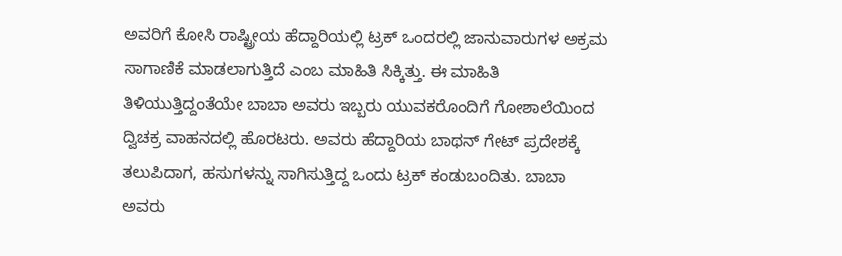ಅವರಿಗೆ ಕೋಸಿ ರಾಷ್ಟ್ರೀಯ ಹೆದ್ದಾರಿಯಲ್ಲಿ ಟ್ರಕ್ ಒಂದರಲ್ಲಿ ಜಾನುವಾರುಗಳ ಅಕ್ರಮ ಸಾಗಾಣಿಕೆ ಮಾಡಲಾಗುತ್ತಿದೆ ಎಂಬ ಮಾಹಿತಿ ಸಿಕ್ಕಿತ್ತು. ಈ ಮಾಹಿತಿ ತಿಳಿಯುತ್ತಿದ್ದಂತೆಯೇ ಬಾಬಾ ಅವರು ಇಬ್ಬರು ಯುವಕರೊಂದಿಗೆ ಗೋಶಾಲೆಯಿಂದ ದ್ವಿಚಕ್ರ ವಾಹನದಲ್ಲಿ ಹೊರಟರು. ಅವರು ಹೆದ್ದಾರಿಯ ಬಾಥನ್ ಗೇಟ್ ಪ್ರದೇಶಕ್ಕೆ ತಲುಪಿದಾಗ, ಹಸುಗಳನ್ನು ಸಾಗಿಸುತ್ತಿದ್ದ ಒಂದು ಟ್ರಕ್ ಕಂಡುಬಂದಿತು. ಬಾಬಾ ಅವರು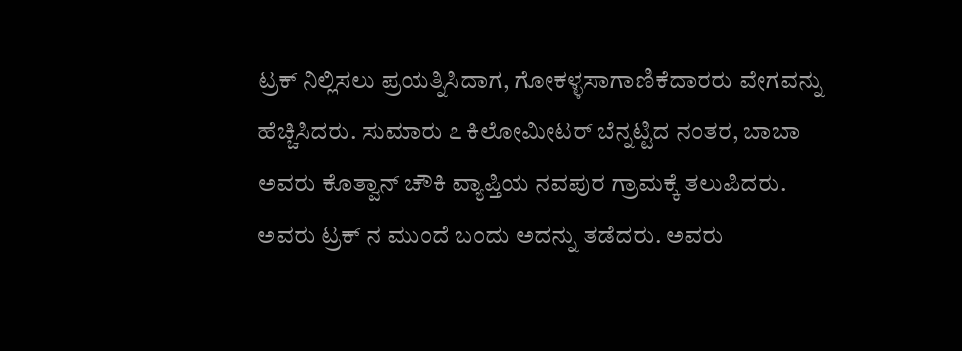ಟ್ರಕ್ ನಿಲ್ಲಿಸಲು ಪ್ರಯತ್ನಿಸಿದಾಗ, ಗೋಕಳ್ಳಸಾಗಾಣಿಕೆದಾರರು ವೇಗವನ್ನು ಹೆಚ್ಚಿಸಿದರು. ಸುಮಾರು ೭ ಕಿಲೋಮೀಟರ್ ಬೆನ್ನಟ್ಟಿದ ನಂತರ, ಬಾಬಾ ಅವರು ಕೊತ್ವಾನ್ ಚೌಕಿ ವ್ಯಾಪ್ತಿಯ ನವಪುರ ಗ್ರಾಮಕ್ಕೆ ತಲುಪಿದರು. ಅವರು ಟ್ರಕ್‌ ನ ಮುಂದೆ ಬಂದು ಅದನ್ನು ತಡೆದರು. ಅವರು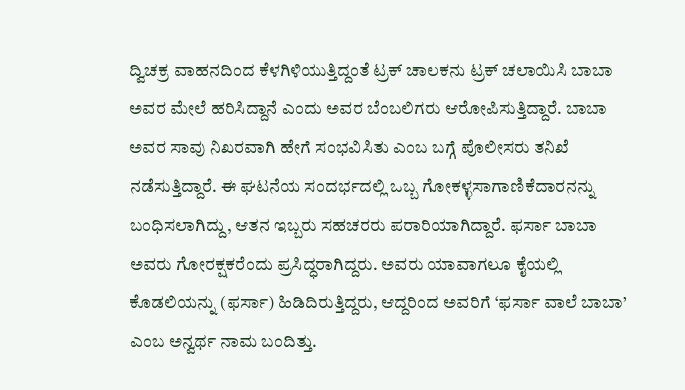ದ್ವಿಚಕ್ರ ವಾಹನದಿಂದ ಕೆಳಗಿಳಿಯುತ್ತಿದ್ದಂತೆ ಟ್ರಕ್ ಚಾಲಕನು ಟ್ರಕ್ ಚಲಾಯಿಸಿ ಬಾಬಾ ಅವರ ಮೇಲೆ ಹರಿಸಿದ್ದಾನೆ ಎಂದು ಅವರ ಬೆಂಬಲಿಗರು ಆರೋಪಿಸುತ್ತಿದ್ದಾರೆ. ಬಾಬಾ ಅವರ ಸಾವು ನಿಖರವಾಗಿ ಹೇಗೆ ಸಂಭವಿಸಿತು ಎಂಬ ಬಗ್ಗೆ ಪೊಲೀಸರು ತನಿಖೆ ನಡೆಸುತ್ತಿದ್ದಾರೆ. ಈ ಘಟನೆಯ ಸಂದರ್ಭದಲ್ಲಿ ಒಬ್ಬ ಗೋಕಳ್ಳಸಾಗಾಣಿಕೆದಾರನನ್ನು ಬಂಧಿಸಲಾಗಿದ್ದು, ಆತನ ಇಬ್ಬರು ಸಹಚರರು ಪರಾರಿಯಾಗಿದ್ದಾರೆ. ಫರ್ಸಾ ಬಾಬಾ ಅವರು ಗೋರಕ್ಷಕರೆಂದು ಪ್ರಸಿದ್ಧರಾಗಿದ್ದರು. ಅವರು ಯಾವಾಗಲೂ ಕೈಯಲ್ಲಿ ಕೊಡಲಿಯನ್ನು (ಫರ್ಸಾ) ಹಿಡಿದಿರುತ್ತಿದ್ದರು, ಆದ್ದರಿಂದ ಅವರಿಗೆ ‘ಫರ್ಸಾ ವಾಲೆ ಬಾಬಾ’ ಎಂಬ ಅನ್ವರ್ಥ ನಾಮ ಬಂದಿತ್ತು.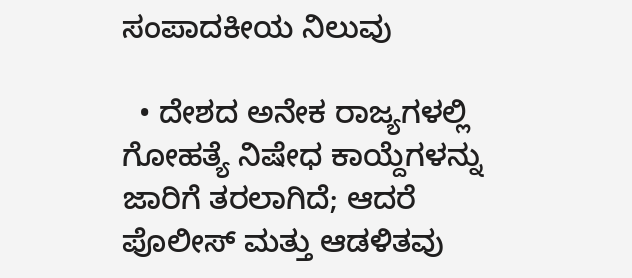ಸಂಪಾದಕೀಯ ನಿಲುವು

  • ದೇಶದ ಅನೇಕ ರಾಜ್ಯಗಳಲ್ಲಿ ಗೋಹತ್ಯೆ ನಿಷೇಧ ಕಾಯ್ದೆಗಳನ್ನು ಜಾರಿಗೆ ತರಲಾಗಿದೆ; ಆದರೆ ಪೊಲೀಸ್ ಮತ್ತು ಆಡಳಿತವು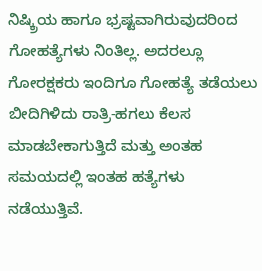ನಿಷ್ಕ್ರಿಯ ಹಾಗೂ ಭ್ರಷ್ಟವಾಗಿರುವುದರಿಂದ ಗೋಹತ್ಯೆಗಳು ನಿಂತಿಲ್ಲ. ಅದರಲ್ಲೂ ಗೋರಕ್ಷಕರು ಇಂದಿಗೂ ಗೋಹತ್ಯೆ ತಡೆಯಲು ಬೀದಿಗಿಳಿದು ರಾತ್ರಿ-ಹಗಲು ಕೆಲಸ ಮಾಡಬೇಕಾಗುತ್ತಿದೆ ಮತ್ತು ಅಂತಹ ಸಮಯದಲ್ಲಿ ಇಂತಹ ಹತ್ಯೆಗಳು ನಡೆಯುತ್ತಿವೆ.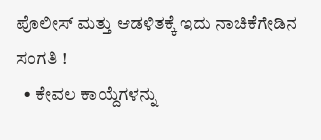ಪೊಲೀಸ್ ಮತ್ತು ಆಡಳಿತಕ್ಕೆ ಇದು ನಾಚಿಕೆಗೇಡಿನ ಸಂಗತಿ !
  • ಕೇವಲ ಕಾಯ್ದೆಗಳನ್ನು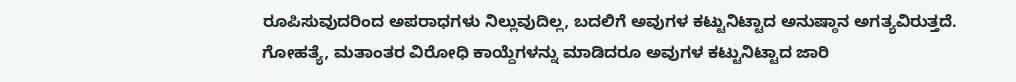ರೂಪಿಸುವುದರಿಂದ ಅಪರಾಧಗಳು ನಿಲ್ಲುವುದಿಲ್ಲ, ಬದಲಿಗೆ ಅವುಗಳ ಕಟ್ಟುನಿಟ್ಟಾದ ಅನುಷ್ಠಾನ ಅಗತ್ಯವಿರುತ್ತದೆ. ಗೋಹತ್ಯೆ, ಮತಾಂತರ ವಿರೋಧಿ ಕಾಯ್ದೆಗಳನ್ನು ಮಾಡಿದರೂ ಅವುಗಳ ಕಟ್ಟುನಿಟ್ಟಾದ ಜಾರಿ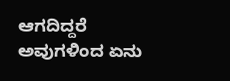ಆಗದಿದ್ದರೆ ಅವುಗಳಿಂದ ಏನು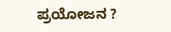ಪ್ರಯೋಜನ ?